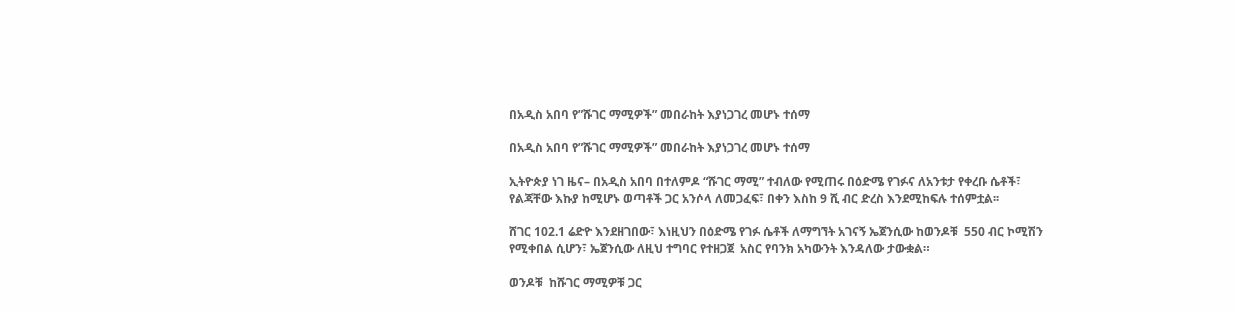በአዲስ አበባ የ”ሹገር ማሚዎች” መበራከት እያነጋገረ መሆኑ ተሰማ

በአዲስ አበባ የ”ሹገር ማሚዎች” መበራከት እያነጋገረ መሆኑ ተሰማ

ኢትዮጵያ ነገ ዜና– በአዲስ አበባ በተለምዶ “ሹገር ማሚ” ተብለው የሚጠሩ በዕድሜ የገፉና ለአንቱታ የቀረቡ ሴቶች፣ የልጃቸው እኩያ ከሚሆኑ ወጣቶች ጋር አንሶላ ለመጋፈፍ፣ በቀን እስከ 9 ሺ ብር ድረስ እንደሚከፍሉ ተሰምቷል፡፡

ሸገር 102.1 ሬድዮ እንደዘገበው፣ እነዚህን በዕድሜ የገፉ ሴቶች ለማግኘት አገናኝ ኤጀንሲው ከወንዶቹ  550 ብር ኮሚሽን የሚቀበል ሲሆን፣ ኤጀንሲው ለዚህ ተግባር የተዘጋጀ  አስር የባንክ አካውንት እንዳለው ታውቋል።

ወንዶቹ  ከሹገር ማሚዎቹ ጋር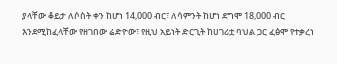ያላቸው ቆይታ ለሶስት ቀን ከሆነ 14,000 ብር፣ ለሳምንት ከሆነ ደግሞ 18,000 ብር  እንደሚከፈላቸው የዘገበው ሬድዮው፣ የዚህ አይነት ድርጊት ከሀገሪቷ ባህል ጋር ፈፅሞ የተቃረነ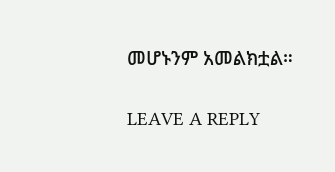መሆኑንም አመልክቷል።

LEAVE A REPLY